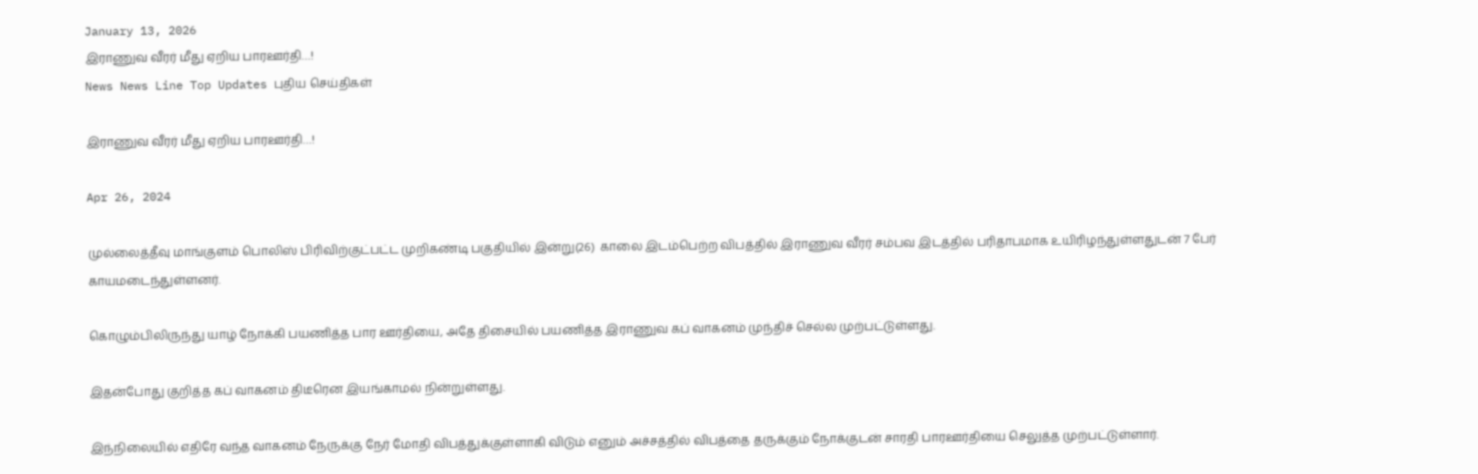January 13, 2026
இராணுவ வீரர் மீது ஏறிய பாரஊர்தி…!
News News Line Top Updates புதிய செய்திகள்

இராணுவ வீரர் மீது ஏறிய பாரஊர்தி…!

Apr 26, 2024

முல்லைத்தீவு மாங்குளம் பொலிஸ் பிரிவிற்குட்பட்ட முறிகண்டி பகுதியில் இன்று(26)  காலை இடம்பெற்ற விபத்தில் இராணுவ வீரர் சம்பவ இடத்தில் பரிதாபமாக உயிரிழந்துள்ளதுடன் 7 பேர் காயமடைந்துள்ளனர்.

கொழும்பிலிருந்து யாழ் நோக்கி பயணித்த பார ஊர்தியை, அதே திசையில் பயணித்த இராணுவ கப் வாகனம் முந்திச் செல்ல முற்பட்டுள்ளது.

இதன்போது குறித்த கப் வாகனம் திடீரென இயங்காமல் நின்றுள்ளது.

இந்நிலையில் எதிரே வந்த வாகனம் நேருக்கு நேர் மோதி விபத்துக்குள்ளாகி விடும் எனும் அச்சத்தில் விபத்தை தருக்கும் நோக்குடன் சாரதி பாரஊர்தியை செலுத்த முற்பட்டுள்ளார்.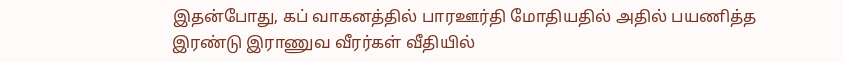இதன்போது, கப் வாகனத்தில் பாரஊர்தி மோதியதில் அதில் பயணித்த இரண்டு இராணுவ வீரர்கள் வீதியில்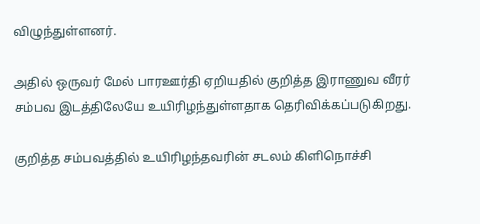விழுந்துள்ளனர்.

அதில் ஒருவர் மேல் பாரஊர்தி ஏறியதில் குறித்த இராணுவ வீரர் சம்பவ இடத்திலேயே உயிரிழந்துள்ளதாக தெரிவிக்கப்படுகிறது.

குறித்த சம்பவத்தில் உயிரிழந்தவரின் சடலம் கிளிநொச்சி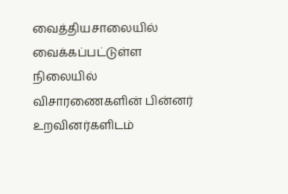வைத்தியசாலையில் வைக்கப்பட்டுள்ள நிலையில் விசாரணைகளின் பின்னர் உறவினர்களிடம்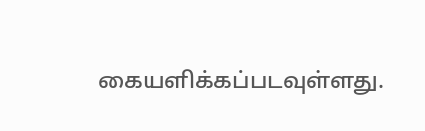கையளிக்கப்படவுள்ளது.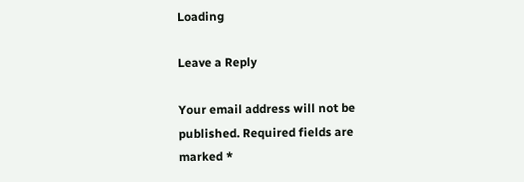Loading

Leave a Reply

Your email address will not be published. Required fields are marked *